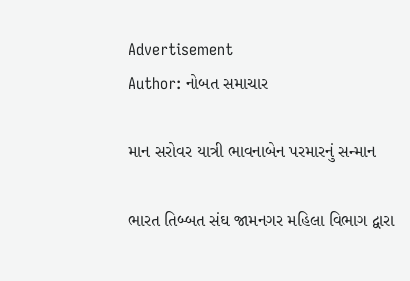Advertisement
Author: નોબત સમાચાર

માન સરોવર યાત્રી ભાવનાબેન પરમારનું સન્માન

ભારત તિબ્બત સંઘ જામનગર મહિલા વિભાગ દ્વારા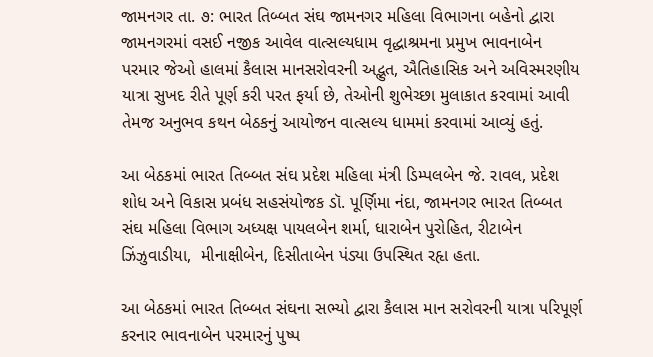જામનગર તા. ૭: ભારત તિબ્બત સંઘ જામનગર મહિલા વિભાગના બહેનો દ્વારા  જામનગરમાં વસઈ નજીક આવેલ વાત્સલ્યધામ વૃદ્ધાશ્રમના પ્રમુખ ભાવનાબેન પરમાર જેઓ હાલમાં કૈલાસ માનસરોવરની અદ્ભુત, ઐતિહાસિક અને અવિસ્મરણીય યાત્રા સુખદ રીતે પૂર્ણ કરી પરત ફર્યા છે, તેઓની શુભેચ્છા મુલાકાત કરવામાં આવી તેમજ અનુભવ કથન બેઠકનું આયોજન વાત્સલ્ય ધામમાં કરવામાં આવ્યું હતું.

આ બેઠકમાં ભારત તિબ્બત સંઘ પ્રદેશ મહિલા મંત્રી ડિમ્પલબેન જે. રાવલ, પ્રદેશ શોધ અને વિકાસ પ્રબંધ સહસંયોજક ડૉ. પૂર્ણિમા નંદા, જામનગર ભારત તિબ્બત સંઘ મહિલા વિભાગ અધ્યક્ષ પાયલબેન શર્મા, ધારાબેન પુરોહિત, રીટાબેન ઝિંઝુવાડીયા,  મીનાક્ષીબેન, દિસીતાબેન પંડ્યા ઉપસ્થિત રહૃા હતા.

આ બેઠકમાં ભારત તિબ્બત સંઘના સભ્યો દ્વારા કૈલાસ માન સરોવરની યાત્રા પરિપૂર્ણ  કરનાર ભાવનાબેન પરમારનું પુષ્પ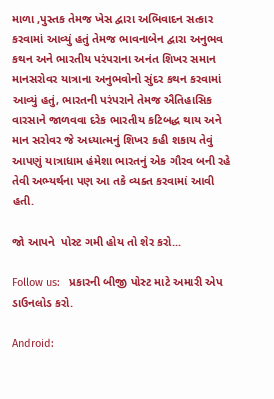માળા ,પુસ્તક તેમજ ખેસ દ્વારા અભિવાદન સત્કાર કરવામાં આવ્યું હતું તેમજ ભાવનાબેન દ્વારા અનુભવ કથન અને ભારતીય પરંપરાના અનંત શિખર સમાન માનસરોવર યાત્રાના અનુભવોનો સુંદર કથન કરવામાં આવ્યું હતું, ભારતની પરંપરાને તેમજ ઐતિહાસિક વારસાને જાળવવા દરેક ભારતીય કટિબદ્ધ થાય અને માન સરોવર જે અધ્યાત્મનું શિખર કહી શકાય તેવું આપણું યાત્રાધામ હંમેશા ભારતનું એક ગૌરવ બની રહે તેવી અભ્યર્થના પણ આ તકે વ્યક્ત કરવામાં આવી હતી.

જો આપને  પોસ્ટ ગમી હોય તો શેર કરો...

Follow us:   પ્રકારની બીજી પોસ્ટ માટે અમારી એપ ડાઉનલોડ કરો.

Android: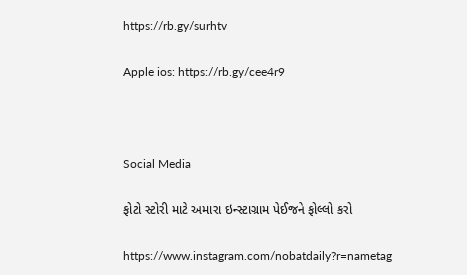https://rb.gy/surhtv

Apple ios: https://rb.gy/cee4r9



Social Media

ફોટો સ્ટોરી માટે અમારા ઇન્સ્ટાગ્રામ પેઈજને ફોલ્લો કરો

https://www.instagram.com/nobatdaily?r=nametag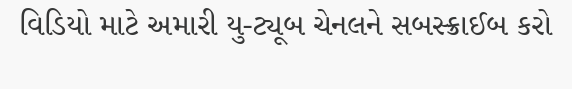વિડિયો માટે અમારી યુ-ટ્યૂબ ચેનલને સબસ્ક્રાઈબ કરો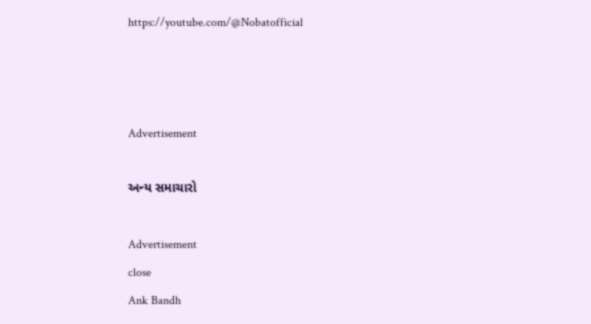https://youtube.com/@Nobatofficial



Advertisement

અન્ય સમાચારો

Advertisement
close
Ank Bandh